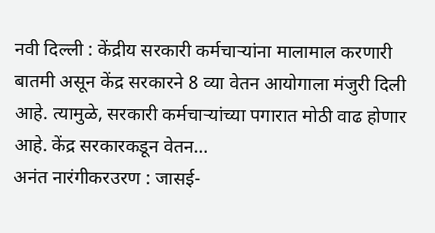नवी दिल्ली : केंद्रीय सरकारी कर्मचाऱ्यांना मालामाल करणारी बातमी असून केंद्र सरकारने 8 व्या वेतन आयोगाला मंजुरी दिली आहे. त्यामुळे, सरकारी कर्मचाऱ्यांच्या पगारात मोठी वाढ होणार आहे. केंद्र सरकारकडून वेतन…
अनंत नारंगीकरउरण : जासई-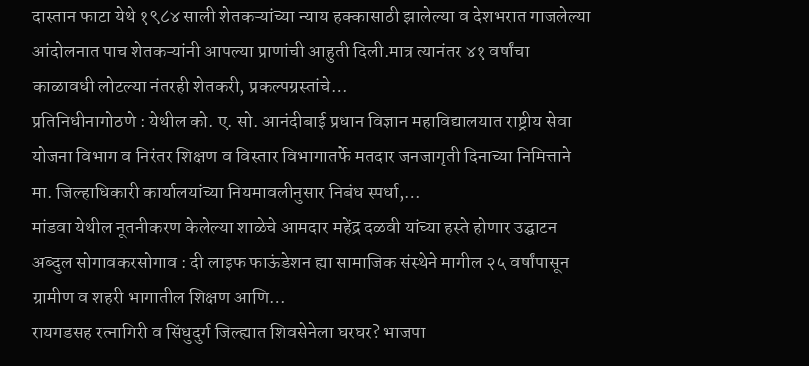दास्तान फाटा येथे १९८४ साली शेतकऱ्यांच्या न्याय हक्कासाठी झालेल्या व देशभरात गाजलेल्या आंदोलनात पाच शेतकऱ्यांनी आपल्या प्राणांची आहुती दिली.मात्र त्यानंतर ४१ वर्षांचा काळावधी लोटल्या नंतरही शेतकरी, प्रकल्पग्रस्तांचे…
प्रतिनिधीनागोठणे : येथील को. ए. सो. आनंदीबाई प्रधान विज्ञान महाविद्यालयात राष्ट्रीय सेवा योजना विभाग व निरंतर शिक्षण व विस्तार विभागातर्फे मतदार जनजागृती दिनाच्या निमित्ताने मा. जिल्हाधिकारी कार्यालयांच्या नियमावलीनुसार निबंध स्पर्धा,…
मांडवा येथील नूतनीकरण केलेल्या शाळेचे आमदार महेंद्र दळवी यांच्या हस्ते होणार उद्घाटन अब्दुल सोगावकरसोगाव : दी लाइफ फाऊंडेशन ह्या सामाजिक संस्थेने मागील २५ वर्षांपासून ग्रामीण व शहरी भागातील शिक्षण आणि…
रायगडसह रत्नागिरी व सिंधुदुर्ग जिल्ह्यात शिवसेनेला घरघर? भाजपा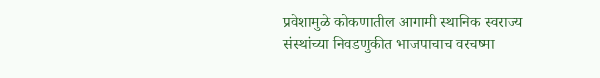प्रवेशामुळे कोकणातील आगामी स्थानिक स्वराज्य संस्थांच्या निवडणुकीत भाजपाचाच वरचष्मा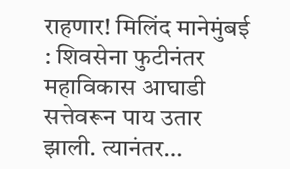राहणार! मिलिंद मानेमुंबई : शिवसेना फुटीनंतर महाविकास आघाडी सत्तेवरून पाय उतार झाली. त्यानंतर…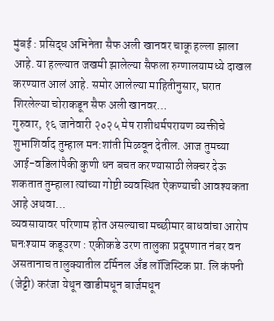मुंबई : प्रसिद्ध अभिनेता सैफ अली खानवर चाकू हल्ला झाला आहे. या हल्ल्यात जखमी झालेल्या सैफला रुग्णालयामध्ये दाखल करण्यात आलं आहे. समोर आलेल्या माहितीनुसार, घरात शिरलेल्या चोराकडून सैफ अली खानवर…
गुरुवार, १६ जानेवारी २०२५ मेष राशीधर्मपरायण व्यक्तीचे शुभाशिर्वाद तुम्हाल मन:शांती मिळवून देतील. आज तुमच्या आई-वडिलांपैकी कुणी धन बचत करण्यासाठी लेक्चर देऊ शकतात तुम्हाला त्यांच्या गोष्टी व्यवस्थित ऐकण्याची आवश्यकता आहे अथवा…
व्यवसायावर परिणाम होत असल्याचा मच्छीमार बाधवांचा आरोप घनःश्याम कडूउरण : एकीकडे उरण तालुका प्रदूषणात नंबर वन असतानाच तालुक्यातील टर्मिनल अँड लॉजिस्टिक प्रा. लि कंपनी (जेट्टी) करंजा येथून खाडीमधून बार्जमधून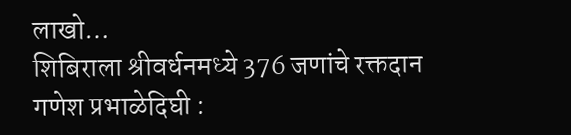लाखो…
शिबिराला श्रीवर्धनमध्ये 376 जणांचे रक्तदान गणेश प्रभाळेदिघी :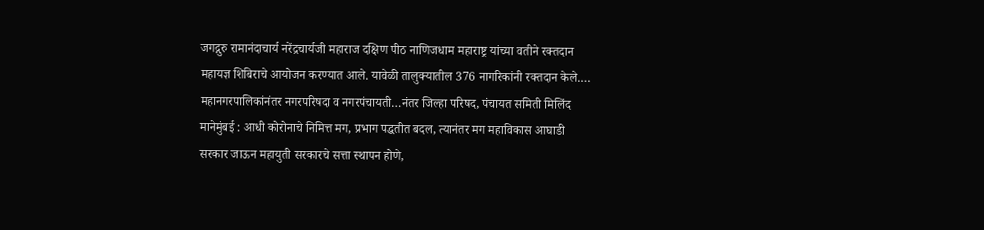जगद्गुरु रामानंदाचार्य नरेंद्रचार्यजी महाराज दक्षिण पीठ नाणिजधाम महाराष्ट्र यांच्या वतीने रक्तदान महायज्ञ शिबिराचे आयोजन करण्यात आले. यावेळी तालुक्यातील 376 नागरिकांनी रक्तदान केले.…
महानगरपालिकांनंतर नगरपरिषदा व नगरपंचायती…नंतर जिल्हा परिषद, पंचायत समिती मिलिंद मानेमुंबई : आधी कोरोनाचे निमित्त मग, प्रभाग पद्धतीत बदल, त्यानंतर मग महाविकास आघाडी सरकार जाऊन महायुती सरकारचे सत्ता स्थापन होणे,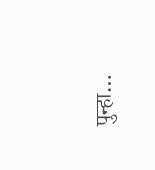पुन्हा…